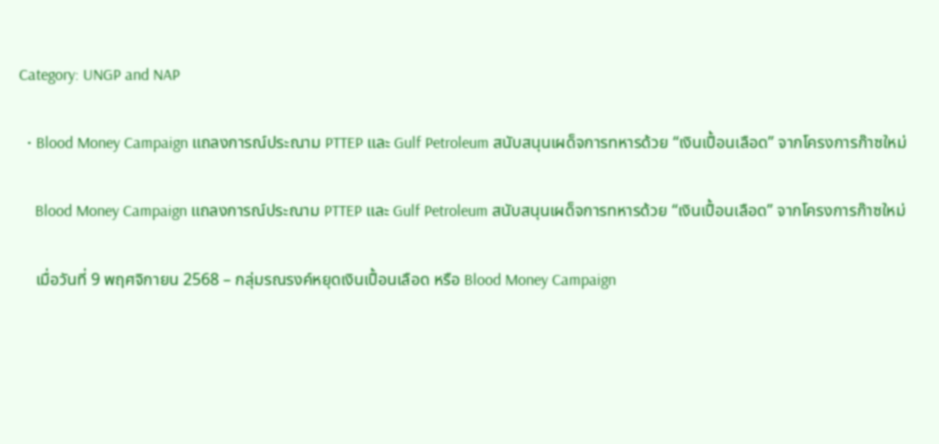Category: UNGP and NAP

  • Blood Money Campaign แถลงการณ์ประณาม PTTEP และ Gulf Petroleum สนับสนุนเผด็จการทหารด้วย “เงินเปื้อนเลือด” จากโครงการก๊าซใหม่

    Blood Money Campaign แถลงการณ์ประณาม PTTEP และ Gulf Petroleum สนับสนุนเผด็จการทหารด้วย “เงินเปื้อนเลือด” จากโครงการก๊าซใหม่

    เมื่อวันที่ 9 พฤศจิกายน 2568 – กลุ่มรณรงค์หยุดเงินเปื้อนเลือด หรือ Blood Money Campaign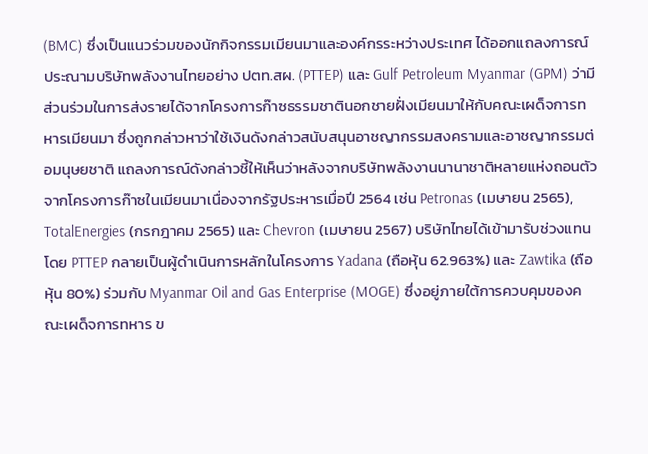(BMC) ซึ่งเป็นแนวร่วมของนักกิจกรรมเมียนมาและองค์กรระหว่างประเทศ ได้ออกแถลงการณ์ประณามบริษัทพลังงานไทยอย่าง ปตท.สผ. (PTTEP) และ Gulf Petroleum Myanmar (GPM) ว่ามีส่วนร่วมในการส่งรายได้จากโครงการก๊าซธรรมชาตินอกชายฝั่งเมียนมาให้กับคณะเผด็จการทหารเมียนมา ซึ่งถูกกล่าวหาว่าใช้เงินดังกล่าวสนับสนุนอาชญากรรมสงครามและอาชญากรรมต่อมนุษยชาติ แถลงการณ์ดังกล่าวชี้ให้เห็นว่าหลังจากบริษัทพลังงานนานาชาติหลายแห่งถอนตัวจากโครงการก๊าซในเมียนมาเนื่องจากรัฐประหารเมื่อปี 2564 เช่น Petronas (เมษายน 2565), TotalEnergies (กรกฎาคม 2565) และ Chevron (เมษายน 2567) บริษัทไทยได้เข้ามารับช่วงแทน โดย PTTEP กลายเป็นผู้ดำเนินการหลักในโครงการ Yadana (ถือหุ้น 62.963%) และ Zawtika (ถือหุ้น 80%) ร่วมกับ Myanmar Oil and Gas Enterprise (MOGE) ซึ่งอยู่ภายใต้การควบคุมของคณะเผด็จการทหาร ข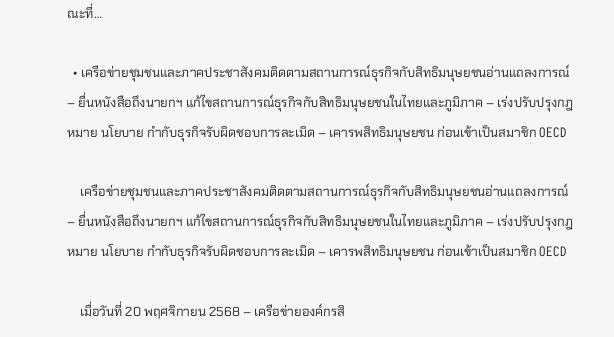ณะที่…

  • เครือข่ายชุมชนและภาคประชาสังคมติดตามสถานการณ์ธุรกิจกับสิทธิมนุษยชนอ่านแถลงการณ์ – ยื่นหนังสือถึงนายกฯ แก้ไขสถานการณ์ธุรกิจกับสิทธิมนุษยชนในไทยและภูมิภาค – เร่งปรับปรุงกฎหมาย นโยบาย กำกับธุรกิจรับผิดชอบการละเมิด – เคารพสิทธิมนุษยชน ก่อนเข้าเป็นสมาชิก OECD

    เครือข่ายชุมชนและภาคประชาสังคมติดตามสถานการณ์ธุรกิจกับสิทธิมนุษยชนอ่านแถลงการณ์ – ยื่นหนังสือถึงนายกฯ แก้ไขสถานการณ์ธุรกิจกับสิทธิมนุษยชนในไทยและภูมิภาค – เร่งปรับปรุงกฎหมาย นโยบาย กำกับธุรกิจรับผิดชอบการละเมิด – เคารพสิทธิมนุษยชน ก่อนเข้าเป็นสมาชิก OECD

    เมื่อวันที่ 20 พฤศจิกายน 2568 – เครือข่ายองค์กรสิ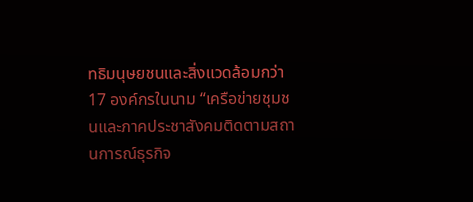ทธิมนุษยชนและสิ่งแวดล้อมกว่า 17 องค์กรในนาม “เครือข่ายชุมชนและภาคประชาสังคมติดตามสถานการณ์ธุรกิจ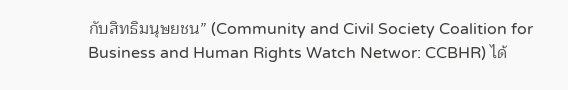กับสิทธิมนุษยชน” (Community and Civil Society Coalition for Business and Human Rights Watch Networ: CCBHR) ได้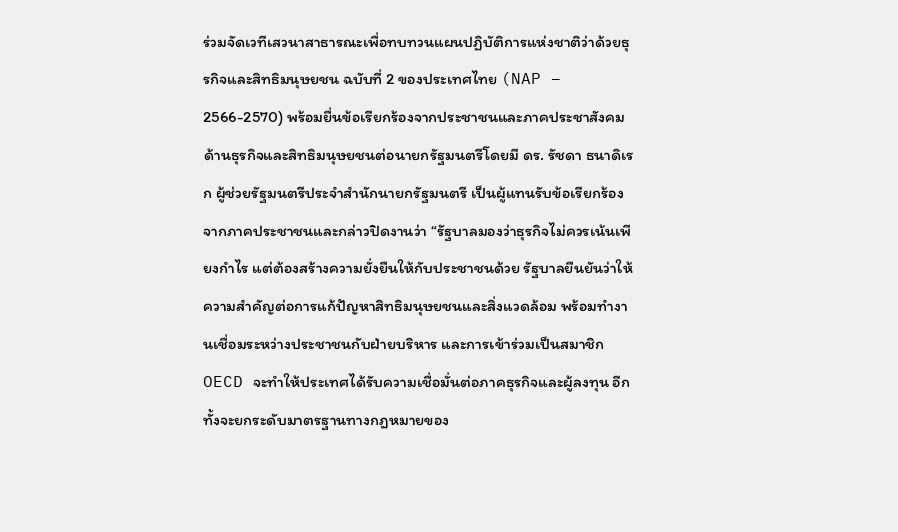ร่วมจัดเวทีเสวนาสาธารณะเพื่อทบทวนแผนปฏิบัติการแห่งชาติว่าด้วยธุรกิจและสิทธิมนุษยชน ฉบับที่ 2 ของประเทศไทย (NAP – 2566-2570) พร้อมยื่นข้อเรียกร้องจากประชาชนและภาคประชาสังคมด้านธุรกิจและสิทธิมนุษยชนต่อนายกรัฐมนตรีโดยมี ดร. รัชดา ธนาดิเรก ผู้ช่วยรัฐมนตรีประจำสำนักนายกรัฐมนตรี เป็นผู้แทนรับข้อเรียกร้องจากภาคประชาชนและกล่าวปิดงานว่า “รัฐบาลมองว่าธุรกิจไม่ควรเน้นเพียงกำไร แต่ต้องสร้างความยั่งยืนให้กับประชาชนด้วย รัฐบาลยืนยันว่าให้ความสำคัญต่อการแก้ปัญหาสิทธิมนุษยชนและสิ่งแวดล้อม พร้อมทำงานเชื่อมระหว่างประชาชนกับฝ่ายบริหาร และการเข้าร่วมเป็นสมาชิก OECD จะทำให้ประเทศได้รับความเชื่อมั่นต่อภาคธุรกิจและผู้ลงทุน อีกทั้งจะยกระดับมาตรฐานทางกฎหมายของ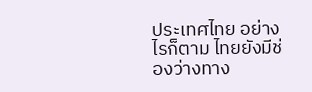ประเทศไทย อย่างไรก็ตาม ไทยยังมีช่องว่างทาง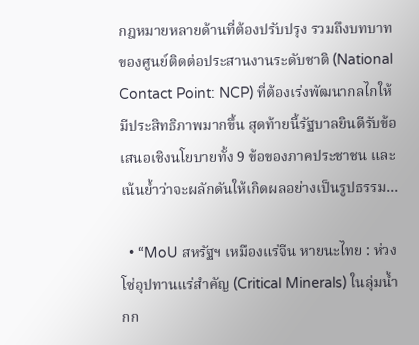กฎหมายหลายด้านที่ต้องปรับปรุง รวมถึงบทบาทของศูนย์ติดต่อประสานงานระดับชาติ (National Contact Point: NCP) ที่ต้องเร่งพัฒนากลไกให้มีประสิทธิภาพมากขึ้น สุดท้ายนี้รัฐบาลยินดีรับข้อเสนอเชิงนโยบายทั้ง 9 ข้อของภาคประชาชน และเน้นย้ำว่าจะผลักดันให้เกิดผลอย่างเป็นรูปธรรม…

  • “MoU สหรัฐฯ เหมืองแร่จีน หายนะไทย : ห่วงโซ่อุปทานแร่สำคัญ (Critical Minerals) ในลุ่มน้ำกก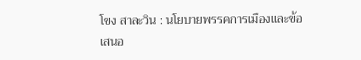โขง สาละวิน : นโยบายพรรคการเมืองและข้อเสนอ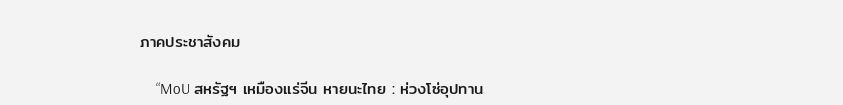ภาคประชาสังคม

    “MoU สหรัฐฯ เหมืองแร่จีน หายนะไทย : ห่วงโซ่อุปทาน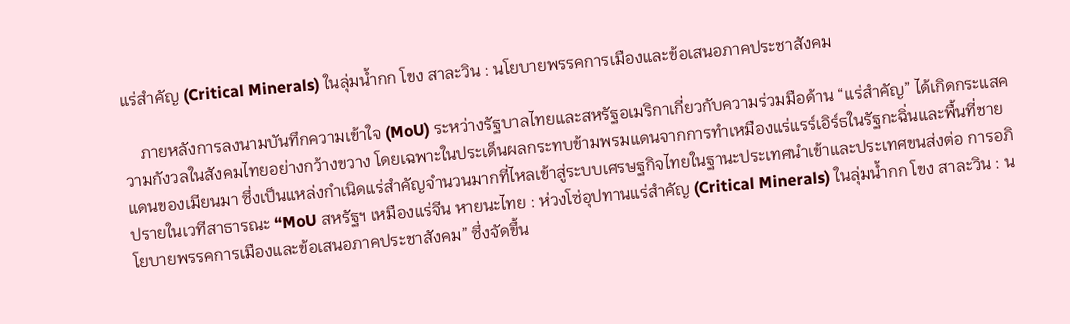แร่สำคัญ (Critical Minerals) ในลุ่มน้ำกก โขง สาละวิน : นโยบายพรรคการเมืองและข้อเสนอภาคประชาสังคม

    ภายหลังการลงนามบันทึกความเข้าใจ (MoU) ระหว่างรัฐบาลไทยและสหรัฐอเมริกาเกี่ยวกับความร่วมมือด้าน “แร่สำคัญ” ได้เกิดกระแสความกังวลในสังคมไทยอย่างกว้างขวาง โดยเฉพาะในประเด็นผลกระทบข้ามพรมแดนจากการทำเหมืองแร่แรร์เอิร์ธในรัฐกะฉิ่นและพื้นที่ชายแดนของเมียนมา ซึ่งเป็นแหล่งกำเนิดแร่สำคัญจำนวนมากที่ไหลเข้าสู่ระบบเศรษฐกิจไทยในฐานะประเทศนำเข้าและประเทศขนส่งต่อ การอภิปรายในเวทีสาธารณะ “MoU สหรัฐฯ เหมืองแร่จีน หายนะไทย : ห่วงโซ่อุปทานแร่สำคัญ (Critical Minerals) ในลุ่มน้ำกก โขง สาละวิน : นโยบายพรรคการเมืองและข้อเสนอภาคประชาสังคม” ซึ่งจัดขึ้น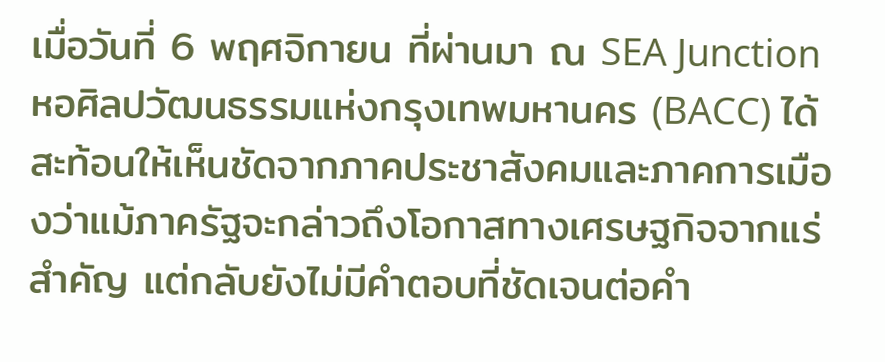เมื่อวันที่ 6 พฤศจิกายน ที่ผ่านมา ณ SEA Junction หอศิลปวัฒนธรรมแห่งกรุงเทพมหานคร (BACC) ได้สะท้อนให้เห็นชัดจากภาคประชาสังคมและภาคการเมืองว่าแม้ภาครัฐจะกล่าวถึงโอกาสทางเศรษฐกิจจากแร่สำคัญ แต่กลับยังไม่มีคำตอบที่ชัดเจนต่อคำ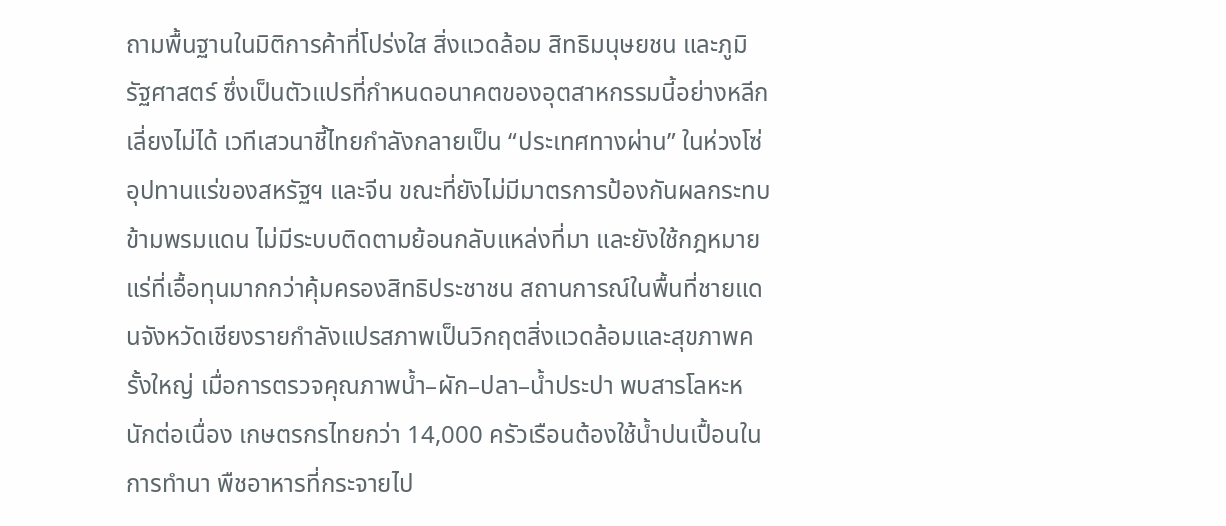ถามพื้นฐานในมิติการค้าที่โปร่งใส สิ่งแวดล้อม สิทธิมนุษยชน และภูมิรัฐศาสตร์ ซึ่งเป็นตัวแปรที่กำหนดอนาคตของอุตสาหกรรมนี้อย่างหลีกเลี่ยงไม่ได้ เวทีเสวนาชี้ไทยกำลังกลายเป็น “ประเทศทางผ่าน” ในห่วงโซ่อุปทานแร่ของสหรัฐฯ และจีน ขณะที่ยังไม่มีมาตรการป้องกันผลกระทบข้ามพรมแดน ไม่มีระบบติดตามย้อนกลับแหล่งที่มา และยังใช้กฎหมายแร่ที่เอื้อทุนมากกว่าคุ้มครองสิทธิประชาชน สถานการณ์ในพื้นที่ชายแดนจังหวัดเชียงรายกำลังแปรสภาพเป็นวิกฤตสิ่งแวดล้อมและสุขภาพครั้งใหญ่ เมื่อการตรวจคุณภาพน้ำ–ผัก–ปลา–น้ำประปา พบสารโลหะหนักต่อเนื่อง เกษตรกรไทยกว่า 14,000 ครัวเรือนต้องใช้น้ำปนเปื้อนในการทำนา พืชอาหารที่กระจายไป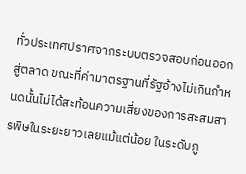ทั่วประเทศปราศจากระบบตรวจสอบก่อนออกสู่ตลาด ขณะที่ค่ามาตรฐานที่รัฐอ้างไม่เกินกำหนดนั้นไม่ได้สะท้อนความเสี่ยงของการสะสมสารพิษในระยะยาวเลยแม้แต่น้อย ในระดับภู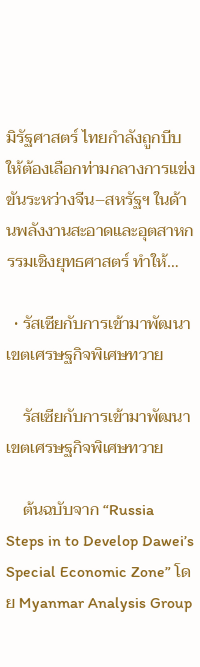มิรัฐศาสตร์ ไทยกำลังถูกบีบให้ต้องเลือกท่ามกลางการแข่งขันระหว่างจีน–สหรัฐฯ ในด้านพลังงานสะอาดและอุตสาหกรรมเชิงยุทธศาสตร์ ทำให้…

  • รัสเซียกับการเข้ามาพัฒนาเขตเศรษฐกิจพิเศษทวาย

    รัสเซียกับการเข้ามาพัฒนาเขตเศรษฐกิจพิเศษทวาย

    ต้นฉบับจาก “Russia Steps in to Develop Dawei’s Special Economic Zone” โดย Myanmar Analysis Group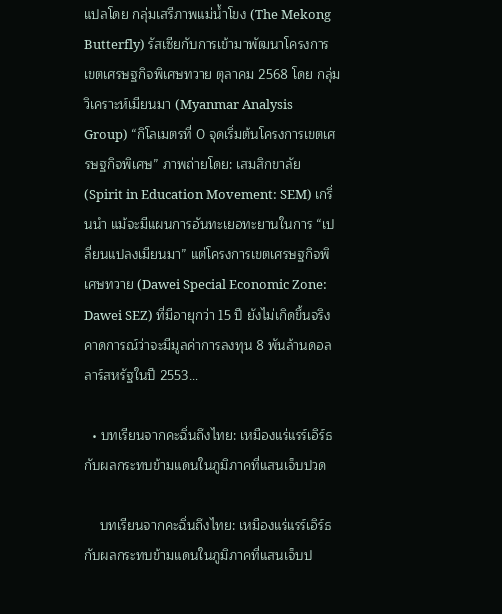แปลโดย กลุ่มเสรีภาพแม่น้ำโขง (The Mekong Butterfly) รัสเซียกับการเข้ามาพัฒนาโครงการเขตเศรษฐกิจพิเศษทวาย ตุลาคม 2568 โดย กลุ่มวิเคราะห์เมียนมา (Myanmar Analysis Group) “กิโลเมตรที่ 0 จุดเริ่มต้นโครงการเขตเศรษฐกิจพิเศษ” ภาพถ่ายโดย: เสมสิกขาลัย (Spirit in Education Movement: SEM) เกริ่นนำ แม้จะมีแผนการอันทะเยอทะยานในการ “เปลี่ยนแปลงเมียนมา” แต่โครงการเขตเศรษฐกิจพิเศษทวาย (Dawei Special Economic Zone: Dawei SEZ) ที่มีอายุกว่า 15 ปี ยังไม่เกิดขึ้นจริง คาดการณ์ว่าจะมีมูลค่าการลงทุน 8 พันล้านดอลลาร์สหรัฐในปี 2553…

  • บทเรียนจากคะฉิ่นถึงไทย: เหมืองแร่แรร์เอิร์ธกับผลกระทบข้ามแดนในภูมิภาคที่แสนเจ็บปวด

    บทเรียนจากคะฉิ่นถึงไทย: เหมืองแร่แรร์เอิร์ธกับผลกระทบข้ามแดนในภูมิภาคที่แสนเจ็บป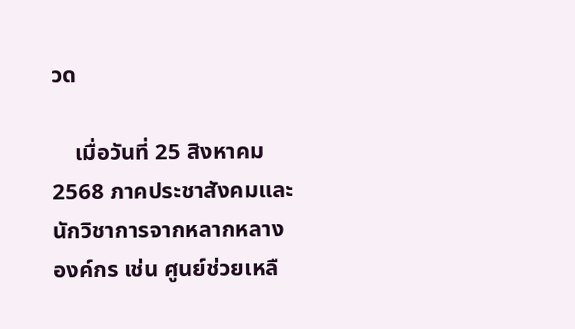วด

    เมื่อวันที่ 25 สิงหาคม 2568 ภาคประชาสังคมและนักวิชาการจากหลากหลางองค์กร เช่น ศูนย์ช่วยเหลื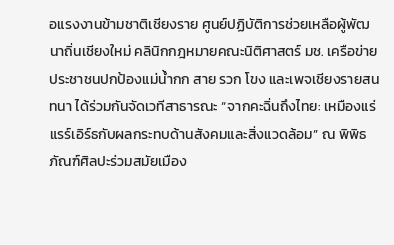อแรงงานข้ามชาติเชียงราย ศูนย์ปฏิบัติการช่วยเหลือผู้พัฒนาถิ่นเชียงใหม่ คลินิกกฎหมายคณะนิติศาสตร์ มช. เครือข่ายประชาชนปกป้องแม่น้ำกก สาย รวก โขง และเพจเชียงรายสนทนา ได้ร่วมกันจัดเวทีสาธารณะ “จากคะฉิ่นถึงไทย: เหมืองแร่แรร์เอิร์ธกับผลกระทบด้านสังคมและสิ่งแวดล้อม” ณ พิพิธภัณฑ์ศิลปะร่วมสมัยเมือง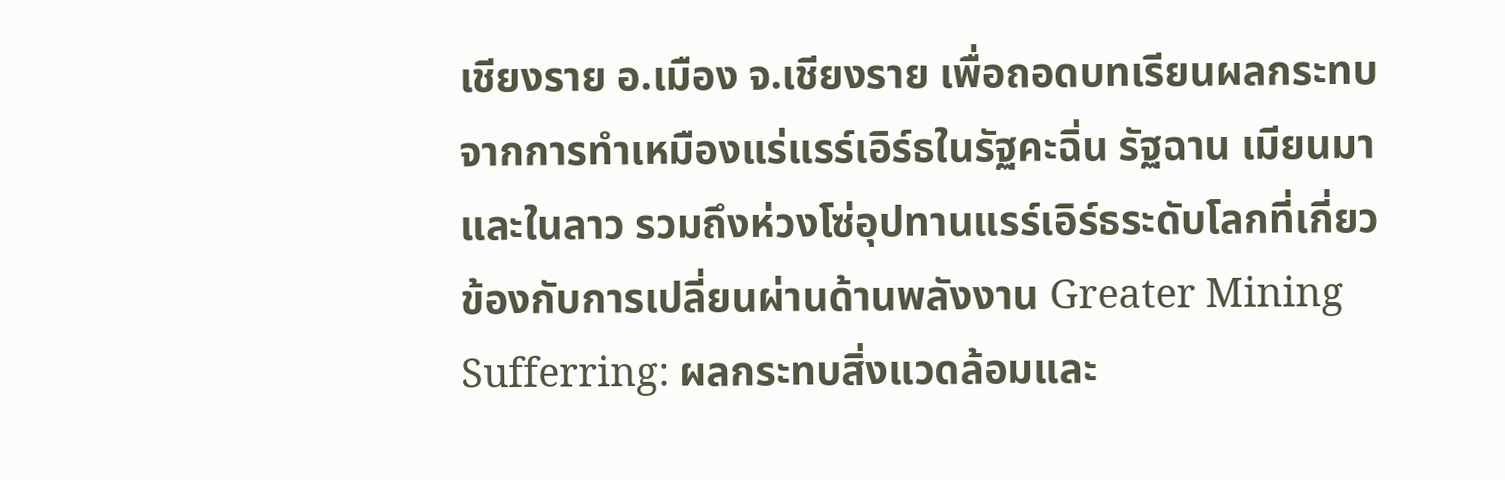เชียงราย อ.เมือง จ.เชียงราย เพื่อถอดบทเรียนผลกระทบจากการทำเหมืองแร่แรร์เอิร์ธในรัฐคะฉิ่น รัฐฉาน เมียนมา และในลาว รวมถึงห่วงโซ่อุปทานแรร์เอิร์ธระดับโลกที่เกี่ยวข้องกับการเปลี่ยนผ่านด้านพลังงาน Greater Mining Sufferring: ผลกระทบสิ่งแวดล้อมและ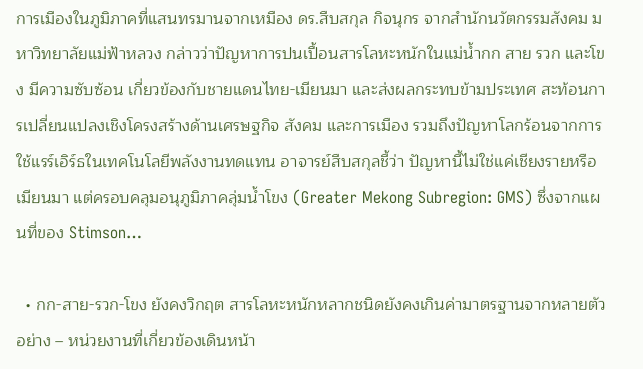การเมืองในภูมิภาคที่แสนทรมานจากเหมือง ดร.สืบสกุล กิจนุกร จากสำนักนวัตกรรมสังคม มหาวิทยาลัยแม่ฟ้าหลวง กล่าวว่าปัญหาการปนเปื้อนสารโลหะหนักในแม่น้ำกก สาย รวก และโขง มีความซับซ้อน เกี่ยวข้องกับชายแดนไทย-เมียนมา และส่งผลกระทบข้ามประเทศ สะท้อนการเปลี่ยนแปลงเชิงโครงสร้างด้านเศรษฐกิจ สังคม และการเมือง รวมถึงปัญหาโลกร้อนจากการใช้แรร์เอิร์ธในเทคโนโลยีพลังงานทดแทน อาจารย์สืบสกุลชี้ว่า ปัญหานี้ไม่ใช่แค่เชียงรายหรือเมียนมา แต่ครอบคลุมอนุภูมิภาคลุ่มน้ำโขง (Greater Mekong Subregion: GMS) ซึ่งจากแผนที่ของ Stimson…

  • กก-สาย-รวก-โขง ยังคงวิกฤต สารโลหะหนักหลากชนิดยังคงเกินค่ามาตรฐานจากหลายตัวอย่าง – หน่วยงานที่เกี่ยวข้องเดินหน้า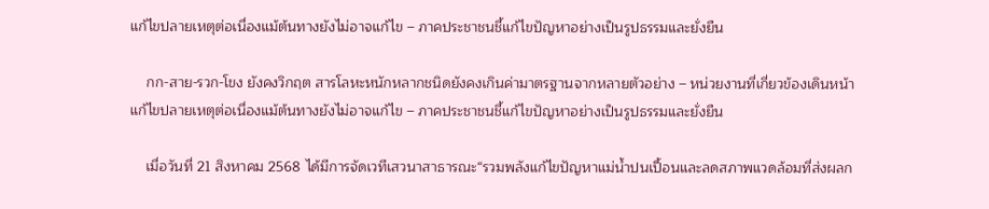แก้ไขปลายเหตุต่อเนื่องแม้ต้นทางยังไม่อาจแก้ไข – ภาคประชาชนชี้แก้ไขปัญหาอย่างเป็นรูปธรรมและยั่งยืน

    กก-สาย-รวก-โขง ยังคงวิกฤต สารโลหะหนักหลากชนิดยังคงเกินค่ามาตรฐานจากหลายตัวอย่าง – หน่วยงานที่เกี่ยวข้องเดินหน้าแก้ไขปลายเหตุต่อเนื่องแม้ต้นทางยังไม่อาจแก้ไข – ภาคประชาชนชี้แก้ไขปัญหาอย่างเป็นรูปธรรมและยั่งยืน

    เมื่อวันที่ 21 สิงหาคม 2568 ได้มีการจัดเวทีเสวนาสาธารณะ“รวมพลังแก้ไขปัญหาแม่น้ำปนเปื้อนและลดสภาพแวดล้อมที่ส่งผลก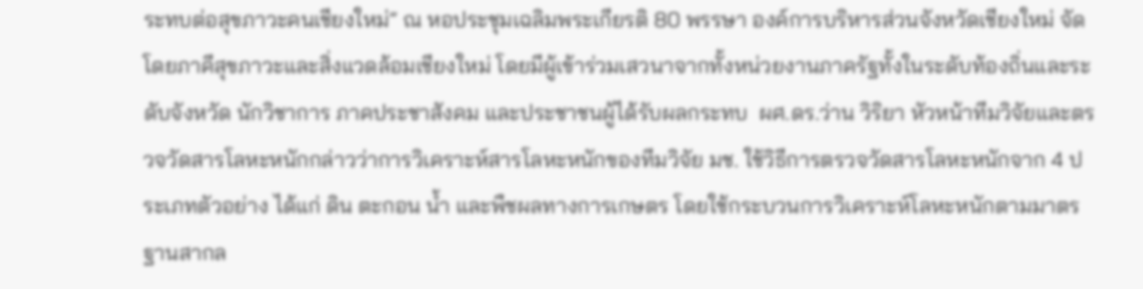ระทบต่อสุขภาวะคนเชียงใหม่” ณ หอประชุมเฉลิมพระเกียรติ 80 พรรษา องค์การบริหารส่วนจังหวัดเชียงใหม่ จัดโดยภาคีสุขภาวะและสิ่งแวดล้อมเชียงใหม่ โดยมีผู้เข้าร่วมเสวนาจากทั้งหน่วยงานภาครัฐทั้งในระดับท้องถิ่นและระดับจังหวัด นักวิชาการ ภาคประชาสังคม และประชาชนผู้ได้รับผลกระทบ  ผศ.ดร.ว่าน วิริยา หัวหน้าทีมวิจัยและตรวจวัดสารโลหะหนักกล่าวว่าการวิเคราะห์สารโลหะหนักของทีมวิจัย มช. ใช้วิธีการตรวจวัดสารโลหะหนักจาก 4 ประเภทตัวอย่าง ได้แก่ ดิน ตะกอน น้ำ และพืชผลทางการเกษตร โดยใช้กระบวนการวิเคราะห์โลหะหนักตามมาตรฐานสากล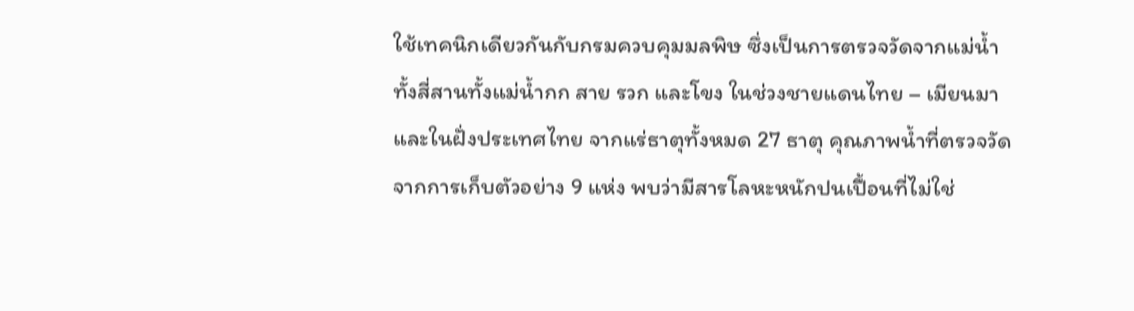ใช้เทคนิกเดียวกันกับกรมควบคุมมลพิษ ซึ่งเป็นการตรวจวัดจากแม่น้ำทั้งสี่สานทั้งแม่น้ำกก สาย รวก และโขง ในช่วงชายแดนไทย – เมียนมา และในฝั่งประเทศไทย จากแร่ธาตุทั้งหมด 27 ธาตุ คุณภาพน้ำที่ตรวจวัดจากการเก็บตัวอย่าง 9 แห่ง พบว่ามีสารโลหะหนักปนเปื้อนที่ไม่ใช่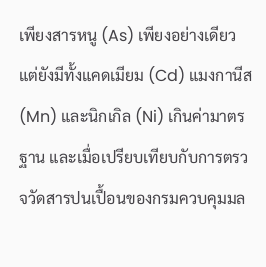เพียงสารหนู (As) เพียงอย่างเดียว แต่ยังมีทั้งแคดเมียม (Cd) แมงกานีส (Mn) และนิกเกิล (Ni) เกินค่ามาตรฐาน และเมื่อเปรียบเทียบกับการตรวจวัดสารปนเปื้อนของกรมควบคุมมล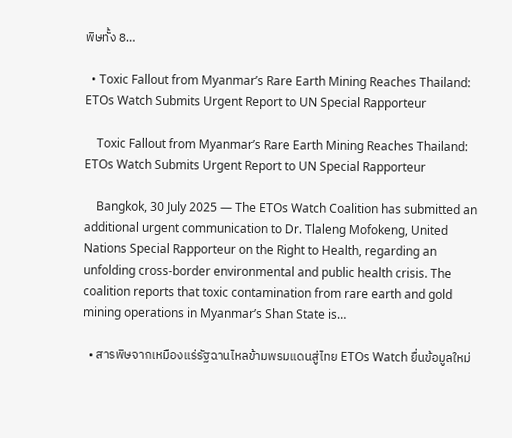พิษทั้ง 8…

  • Toxic Fallout from Myanmar’s Rare Earth Mining Reaches Thailand: ETOs Watch Submits Urgent Report to UN Special Rapporteur

    Toxic Fallout from Myanmar’s Rare Earth Mining Reaches Thailand: ETOs Watch Submits Urgent Report to UN Special Rapporteur

    Bangkok, 30 July 2025 — The ETOs Watch Coalition has submitted an additional urgent communication to Dr. Tlaleng Mofokeng, United Nations Special Rapporteur on the Right to Health, regarding an unfolding cross-border environmental and public health crisis. The coalition reports that toxic contamination from rare earth and gold mining operations in Myanmar’s Shan State is…

  • สารพิษจากเหมืองแร่รัฐฉานไหลข้ามพรมแดนสู่ไทย ETOs Watch ยื่นข้อมูลใหม่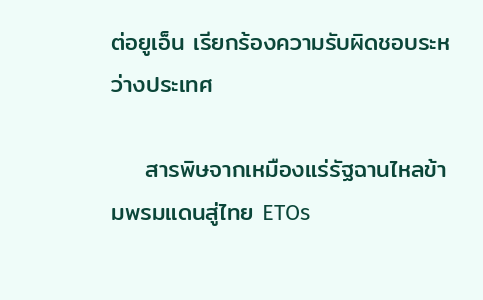ต่อยูเอ็น เรียกร้องความรับผิดชอบระหว่างประเทศ

    สารพิษจากเหมืองแร่รัฐฉานไหลข้ามพรมแดนสู่ไทย ETOs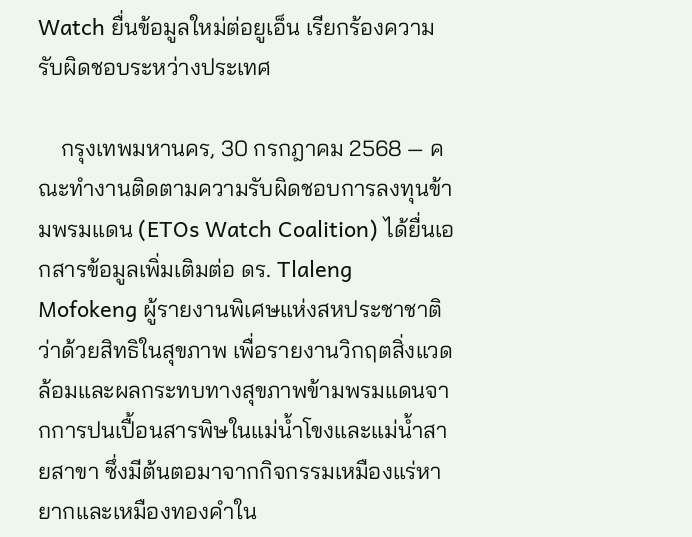Watch ยื่นข้อมูลใหม่ต่อยูเอ็น เรียกร้องความรับผิดชอบระหว่างประเทศ

    กรุงเทพมหานคร, 30 กรกฎาคม 2568 — คณะทำงานติดตามความรับผิดชอบการลงทุนข้ามพรมแดน (ETOs Watch Coalition) ได้ยื่นเอกสารข้อมูลเพิ่มเติมต่อ ดร. Tlaleng Mofokeng ผู้รายงานพิเศษแห่งสหประชาชาติว่าด้วยสิทธิในสุขภาพ เพื่อรายงานวิกฤตสิ่งแวดล้อมและผลกระทบทางสุขภาพข้ามพรมแดนจากการปนเปื้อนสารพิษในแม่น้ำโขงและแม่น้ำสายสาขา ซึ่งมีต้นตอมาจากกิจกรรมเหมืองแร่หายากและเหมืองทองคำใน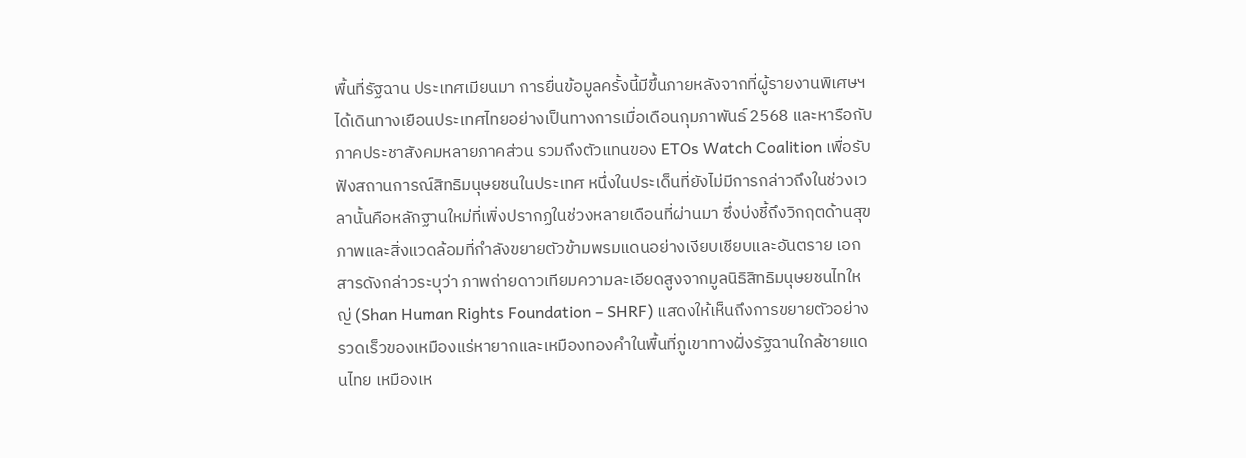พื้นที่รัฐฉาน ประเทศเมียนมา การยื่นข้อมูลครั้งนี้มีขึ้นภายหลังจากที่ผู้รายงานพิเศษฯ ได้เดินทางเยือนประเทศไทยอย่างเป็นทางการเมื่อเดือนกุมภาพันธ์ 2568 และหารือกับภาคประชาสังคมหลายภาคส่วน รวมถึงตัวแทนของ ETOs Watch Coalition เพื่อรับฟังสถานการณ์สิทธิมนุษยชนในประเทศ หนึ่งในประเด็นที่ยังไม่มีการกล่าวถึงในช่วงเวลานั้นคือหลักฐานใหม่ที่เพิ่งปรากฏในช่วงหลายเดือนที่ผ่านมา ซึ่งบ่งชี้ถึงวิกฤตด้านสุขภาพและสิ่งแวดล้อมที่กำลังขยายตัวข้ามพรมแดนอย่างเงียบเชียบและอันตราย เอกสารดังกล่าวระบุว่า ภาพถ่ายดาวเทียมความละเอียดสูงจากมูลนิธิสิทธิมนุษยชนไทใหญ่ (Shan Human Rights Foundation – SHRF) แสดงให้เห็นถึงการขยายตัวอย่างรวดเร็วของเหมืองแร่หายากและเหมืองทองคำในพื้นที่ภูเขาทางฝั่งรัฐฉานใกล้ชายแดนไทย เหมืองเห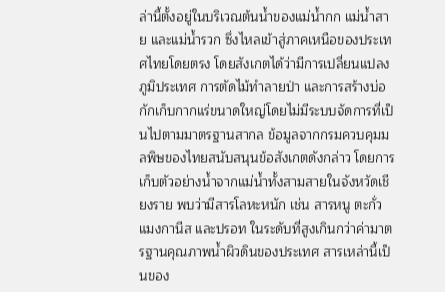ล่านี้ตั้งอยู่ในบริเวณต้นน้ำของแม่น้ำกก แม่น้ำสาย และแม่น้ำรวก ซึ่งไหลเข้าสู่ภาคเหนือของประเทศไทยโดยตรง โดยสังเกตได้ว่ามีการเปลี่ยนแปลงภูมิประเทศ การตัดไม้ทำลายป่า และการสร้างบ่อกักเก็บกากแร่ขนาดใหญ่โดยไม่มีระบบจัดการที่เป็นไปตามมาตรฐานสากล ข้อมูลจากกรมควบคุมมลพิษของไทยสนับสนุนข้อสังเกตดังกล่าว โดยการเก็บตัวอย่างน้ำจากแม่น้ำทั้งสามสายในจังหวัดเชียงราย พบว่ามีสารโลหะหนัก เช่น สารหนู ตะกั่ว แมงกานีส และปรอท ในระดับที่สูงเกินกว่าค่ามาตรฐานคุณภาพน้ำผิวดินของประเทศ สารเหล่านี้เป็นของ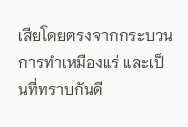เสียโดยตรงจากกระบวนการทำเหมืองแร่ และเป็นที่ทราบกันดี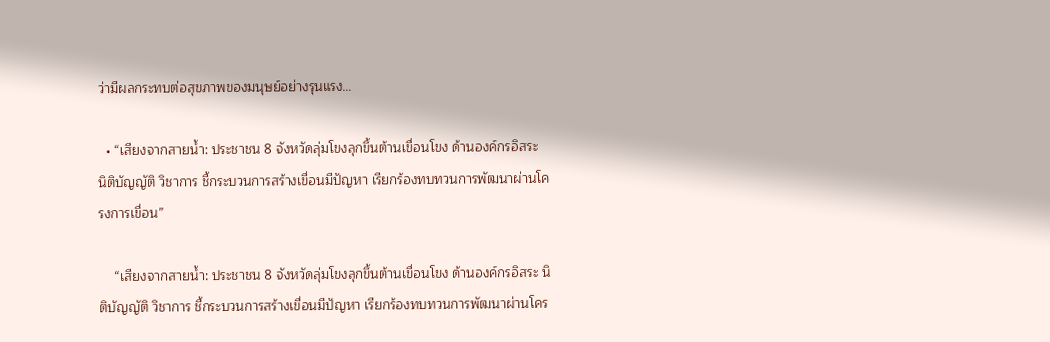ว่ามีผลกระทบต่อสุขภาพของมนุษย์อย่างรุนแรง…

  • “เสียงจากสายน้ำ: ประชาชน 8 จังหวัดลุ่มโขงลุกขึ้นต้านเขื่อนโขง ด้านองค์กรอิสระ นิติบัญญัติ วิชาการ ชี้กระบวนการสร้างเขื่อนมีปัญหา เรียกร้องทบทวนการพัฒนาผ่านโครงการเขื่อน”

    “เสียงจากสายน้ำ: ประชาชน 8 จังหวัดลุ่มโขงลุกขึ้นต้านเขื่อนโขง ด้านองค์กรอิสระ นิติบัญญัติ วิชาการ ชี้กระบวนการสร้างเขื่อนมีปัญหา เรียกร้องทบทวนการพัฒนาผ่านโคร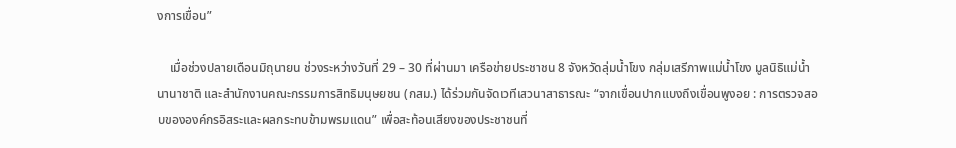งการเขื่อน”

    เมื่อช่วงปลายเดือนมิถุนายน ช่วงระหว่างวันที่ 29 – 30 ที่ผ่านมา เครือข่ายประชาชน 8 จังหวัดลุ่มน้ำโขง กลุ่มเสรีภาพแม่น้ำโขง มูลนิธิแม่น้ำนานาชาติ และสำนักงานคณะกรรมการสิทธิมนุษยชน (กสม.) ได้ร่วมกันจัดเวทีเสวนาสาธารณะ “จากเขื่อนปากแบงถึงเขื่อนพูงอย : การตรวจสอบขององค์กรอิสระและผลกระทบข้ามพรมแดน” เพื่อสะท้อนเสียงของประชาชนที่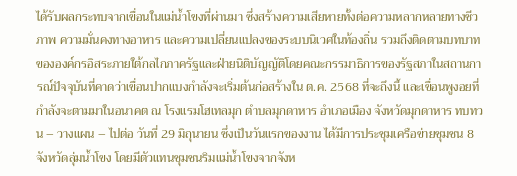ได้รับผลกระทบจากเขื่อนในแม่น้ำโขงที่ผ่านมา ซึ่งสร้างความเสียหายทั้งต่อความหลากหลายทางชีวภาพ ความมั่นคงทางอาหาร และความเปลี่ยนแปลงของระบบนิเวศในท้องถิ่น รวมถึงติดตามบทบาทขององค์กรอิสระภายใต้กลไกภาครัฐและฝ่ายนิติบัญญัติโดยคณะกรรมาธิการของรัฐสภาในสถานการณ์ปัจจุบันที่คาดว่าเขื่อนปากแบงกำลังจะเริ่มต้นก่อสร้างใน ต.ค. 2568 ที่จะถึงนี้ และเขื่อนพูงอยที่กำลังจะตามมาในอนาคต ณ โรงแรมโฮเทลมุก ตำบลมุกดาหาร อำเภอเมือง จังหวัดมุกดาหาร ทบทวน – วางแผน – ไปต่อ วันที่ 29 มิถุนายน ซึ่งเป็นวันแรกของงาน ได้มีการประชุมเครือข่ายชุมชน 8 จังหวัดลุ่มน้ำโขง โดยมีตัวแทนชุมชนริมแม่น้ำโขงจากจังห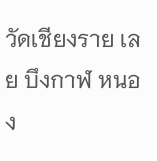วัดเชียงราย เลย บึงกาฬ หนอง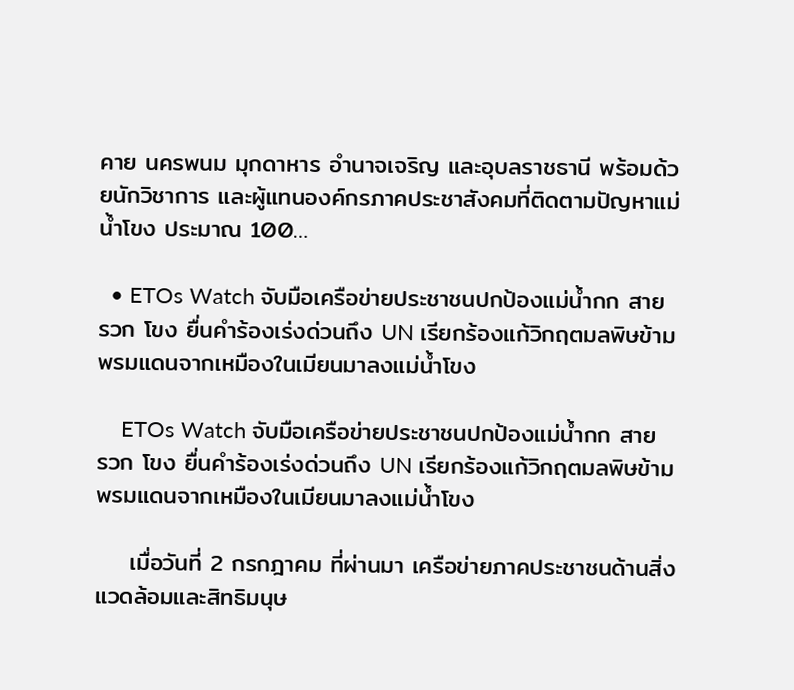คาย นครพนม มุกดาหาร อำนาจเจริญ และอุบลราชธานี พร้อมด้วยนักวิชาการ และผู้แทนองค์กรภาคประชาสังคมที่ติดตามปัญหาแม่น้ำโขง ประมาณ 100…

  • ETOs Watch จับมือเครือข่ายประชาชนปกป้องแม่น้ำกก สาย รวก โขง ยื่นคำร้องเร่งด่วนถึง UN เรียกร้องแก้วิกฤตมลพิษข้ามพรมแดนจากเหมืองในเมียนมาลงแม่น้ำโขง

    ETOs Watch จับมือเครือข่ายประชาชนปกป้องแม่น้ำกก สาย รวก โขง ยื่นคำร้องเร่งด่วนถึง UN เรียกร้องแก้วิกฤตมลพิษข้ามพรมแดนจากเหมืองในเมียนมาลงแม่น้ำโขง

    เมื่อวันที่ 2 กรกฎาคม ที่ผ่านมา เครือข่ายภาคประชาชนด้านสิ่งแวดล้อมและสิทธิมนุษ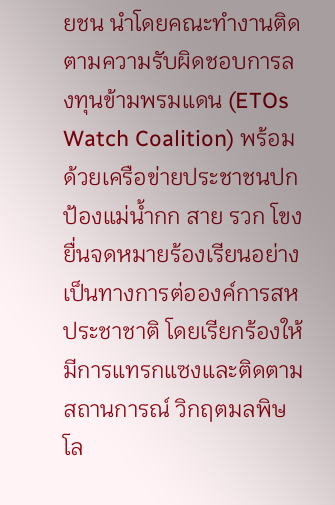ยชน นำโดยคณะทำงานติดตามความรับผิดชอบการลงทุนข้ามพรมแดน (ETOs Watch Coalition) พร้อมด้วยเครือข่ายประชาชนปกป้องแม่น้ำกก สาย รวก โขง ยื่นจดหมายร้องเรียนอย่างเป็นทางการต่อองค์การสหประชาชาติ โดยเรียกร้องให้มีการแทรกแซงและติดตามสถานการณ์ วิกฤตมลพิษโล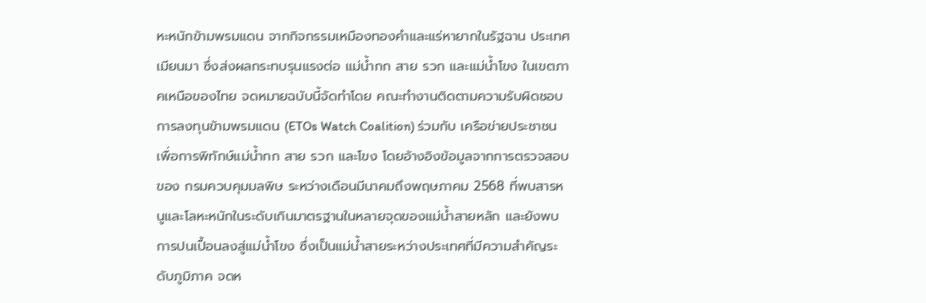หะหนักข้ามพรมแดน จากกิจกรรมเหมืองทองคำและแร่หายากในรัฐฉาน ประเทศเมียนมา ซึ่งส่งผลกระทบรุนแรงต่อ แม่น้ำกก สาย รวก และแม่น้ำโขง ในเขตภาคเหนือของไทย จดหมายฉบับนี้จัดทำโดย คณะทำงานติดตามความรับผิดชอบการลงทุนข้ามพรมแดน (ETOs Watch Coalition) ร่วมกับ เครือข่ายประชาชนเพื่อการพิทักษ์แม่น้ำกก สาย รวก และโขง โดยอ้างอิงข้อมูลจากการตรวจสอบของ กรมควบคุมมลพิษ ระหว่างเดือนมีนาคมถึงพฤษภาคม 2568 ที่พบสารหนูและโลหะหนักในระดับเกินมาตรฐานในหลายจุดของแม่น้ำสายหลัก และยังพบการปนเปื้อนลงสู่แม่น้ำโขง ซึ่งเป็นแม่น้ำสายระหว่างประเทศที่มีความสำคัญระดับภูมิภาค จดห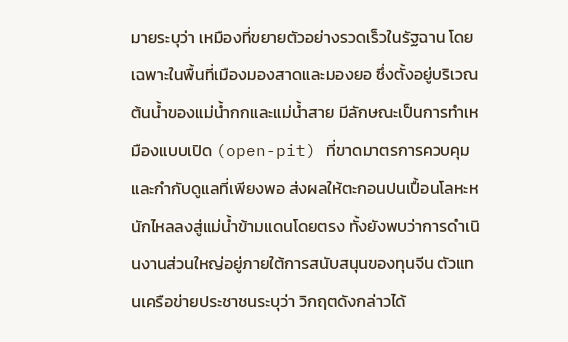มายระบุว่า เหมืองที่ขยายตัวอย่างรวดเร็วในรัฐฉาน โดยเฉพาะในพื้นที่เมืองมองสาดและมองยอ ซึ่งตั้งอยู่บริเวณต้นน้ำของแม่น้ำกกและแม่น้ำสาย มีลักษณะเป็นการทำเหมืองแบบเปิด (open-pit) ที่ขาดมาตรการควบคุมและกำกับดูแลที่เพียงพอ ส่งผลให้ตะกอนปนเปื้อนโลหะหนักไหลลงสู่แม่น้ำข้ามแดนโดยตรง ทั้งยังพบว่าการดำเนินงานส่วนใหญ่อยู่ภายใต้การสนับสนุนของทุนจีน ตัวแทนเครือข่ายประชาชนระบุว่า วิกฤตดังกล่าวได้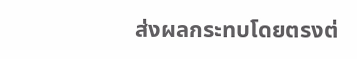ส่งผลกระทบโดยตรงต่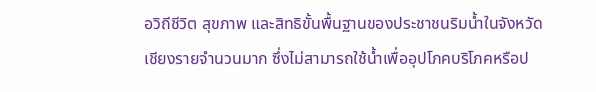อวิถีชีวิต สุขภาพ และสิทธิขั้นพื้นฐานของประชาชนริมน้ำในจังหวัดเชียงรายจำนวนมาก ซึ่งไม่สามารถใช้น้ำเพื่ออุปโภคบริโภคหรือป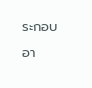ระกอบอา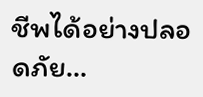ชีพได้อย่างปลอดภัย…